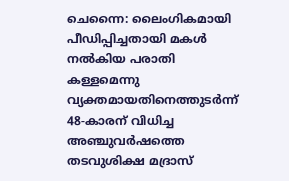ചെന്നൈ: ലൈംഗികമായി പീഡിപ്പിച്ചതായി മകൾ നൽകിയ പരാതി കള്ളമെന്നു വ്യക്തമായതിനെത്തുടർന്ന് 48-കാരന് വിധിച്ച അഞ്ചുവർഷത്തെ തടവുശിക്ഷ മദ്രാസ്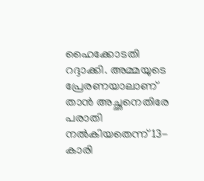ഹൈക്കോടതി റദ്ദാക്കി. അമ്മയുടെ പ്രേരണയാലാണ് താൻ അച്ഛനെതിരേ പരാതി നൽകിയതെന്ന് 13-കാരി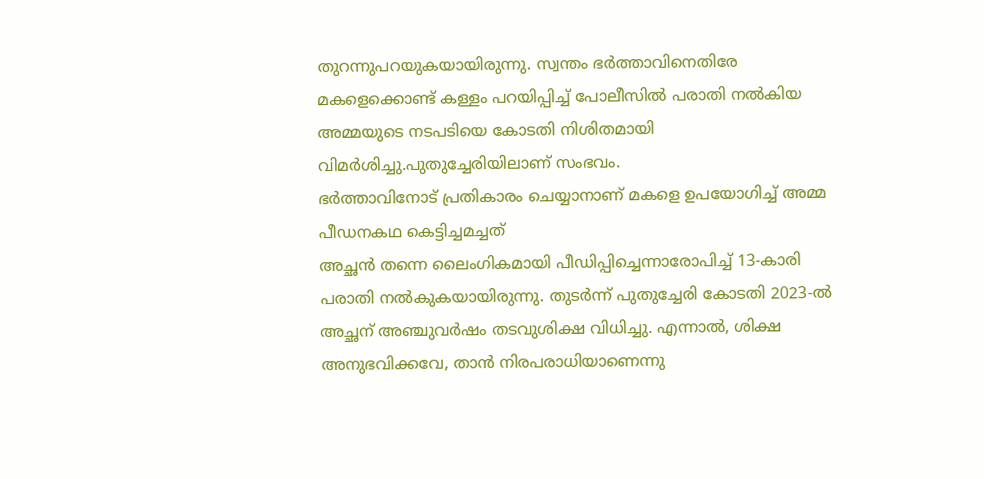തുറന്നുപറയുകയായിരുന്നു. സ്വന്തം ഭർത്താവിനെതിരേ മകളെക്കൊണ്ട് കള്ളം പറയിപ്പിച്ച് പോലീസിൽ പരാതി നൽകിയ അമ്മയുടെ നടപടിയെ കോടതി നിശിതമായി വിമർശിച്ചു.പുതുച്ചേരിയിലാണ് സംഭവം.
ഭർത്താവിനോട് പ്രതികാരം ചെയ്യാനാണ് മകളെ ഉപയോഗിച്ച് അമ്മ പീഡനകഥ കെട്ടിച്ചമച്ചത്
അച്ഛൻ തന്നെ ലൈംഗികമായി പീഡിപ്പിച്ചെന്നാരോപിച്ച് 13-കാരി പരാതി നൽകുകയായിരുന്നു. തുടർന്ന് പുതുച്ചേരി കോടതി 2023-ൽ അച്ഛന് അഞ്ചുവർഷം തടവുശിക്ഷ വിധിച്ചു. എന്നാൽ, ശിക്ഷ അനുഭവിക്കവേ, താൻ നിരപരാധിയാണെന്നു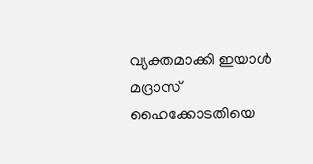വ്യക്തമാക്കി ഇയാൾ മദ്രാസ് ഹൈക്കോടതിയെ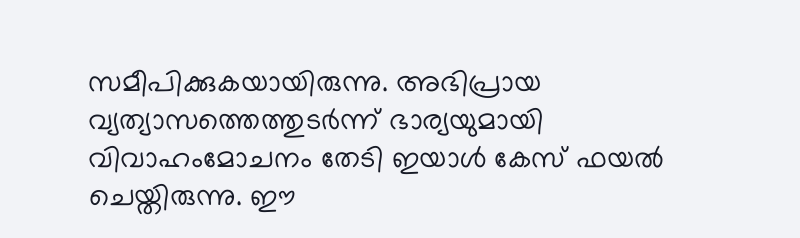സമീപിക്കുകയായിരുന്നു. അഭിപ്രായ വ്യത്യാസത്തെത്തുടർന്ന് ഭാര്യയുമായി വിവാഹംമോചനം തേടി ഇയാൾ കേസ് ഫയൽ ചെയ്തിരുന്നു. ഈ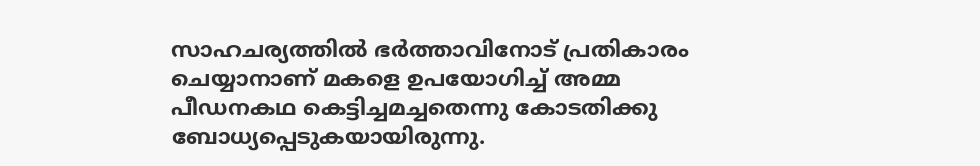സാഹചര്യത്തിൽ ഭർത്താവിനോട് പ്രതികാരം ചെയ്യാനാണ് മകളെ ഉപയോഗിച്ച് അമ്മ പീഡനകഥ കെട്ടിച്ചമച്ചതെന്നു കോടതിക്കു ബോധ്യപ്പെടുകയായിരുന്നു.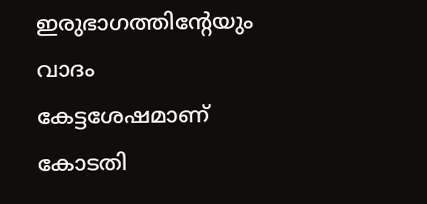ഇരുഭാഗത്തിന്റേയും വാദം കേട്ടശേഷമാണ് കോടതി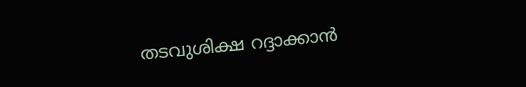തടവുശിക്ഷ റദ്ദാക്കാൻ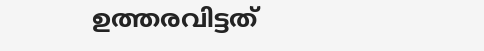ഉത്തരവിട്ടത്